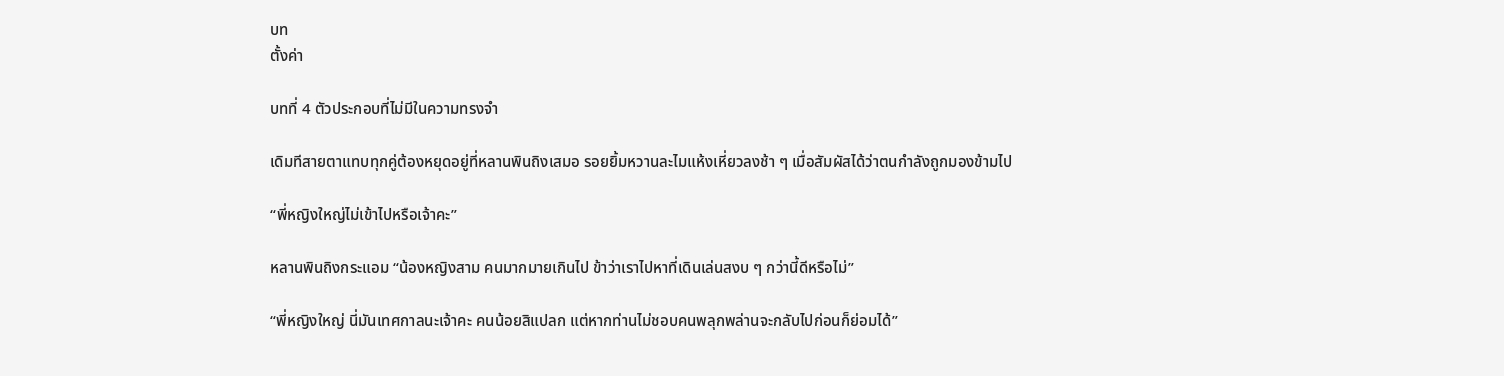บท
ตั้งค่า

บทที่ 4 ตัวประกอบที่ไม่มีในความทรงจำ

เดิมทีสายตาแทบทุกคู่ต้องหยุดอยู่ที่หลานพินถิงเสมอ รอยยิ้มหวานละไมแห้งเหี่ยวลงช้า ๆ เมื่อสัมผัสได้ว่าตนกำลังถูกมองข้ามไป

“พี่หญิงใหญ่ไม่เข้าไปหรือเจ้าคะ”

หลานพินถิงกระแอม “น้องหญิงสาม คนมากมายเกินไป ข้าว่าเราไปหาที่เดินเล่นสงบ ๆ กว่านี้ดีหรือไม่”

“พี่หญิงใหญ่ นี่มันเทศกาลนะเจ้าคะ คนน้อยสิแปลก แต่หากท่านไม่ชอบคนพลุกพล่านจะกลับไปก่อนก็ย่อมได้”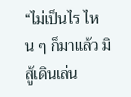“ไม่เป็นไร ไหน ๆ ก็มาแล้ว มิสู้เดินเล่น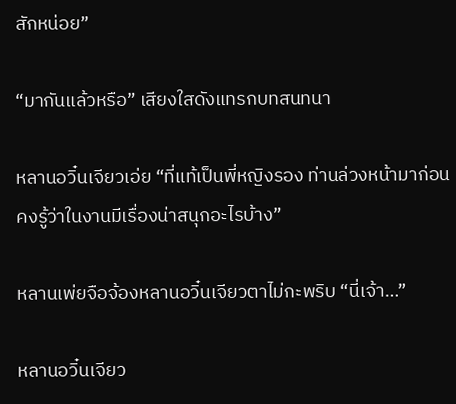สักหน่อย”

“มากันแล้วหรือ” เสียงใสดังแทรกบทสนทนา

หลานอวิ๋นเจียวเอ่ย “ที่แท้เป็นพี่หญิงรอง ท่านล่วงหน้ามาก่อนคงรู้ว่าในงานมีเรื่องน่าสนุกอะไรบ้าง”

หลานเพ่ยจือจ้องหลานอวิ๋นเจียวตาไม่กะพริบ “นี่เจ้า…”

หลานอวิ๋นเจียว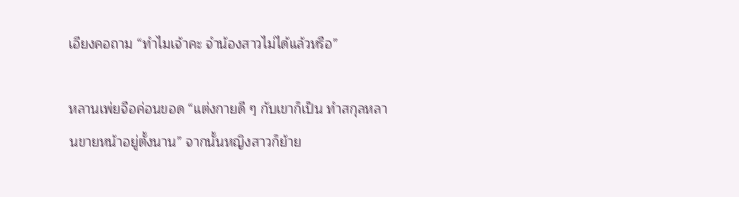เอียงคอถาม “ทำไมเจ้าคะ จำน้องสาวไม่ได้แล้วหรือ”

หลานเพ่ยจือค่อนขอด “แต่งกายดี ๆ กับเขาก็เป็น ทำสกุลหลานขายหน้าอยู่ตั้งนาน” จากนั้นหญิงสาวก็ย้าย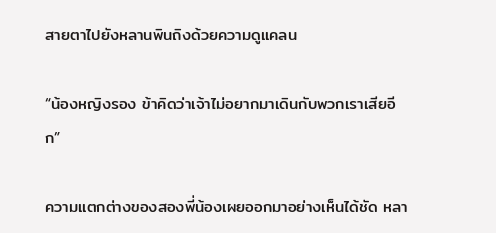สายตาไปยังหลานพินถิงด้วยความดูแคลน

“น้องหญิงรอง ข้าคิดว่าเจ้าไม่อยากมาเดินกับพวกเราเสียอีก”

ความแตกต่างของสองพี่น้องเผยออกมาอย่างเห็นได้ชัด หลา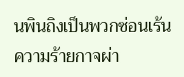นพินถิงเป็นพวกซ่อนเร้นความร้ายกาจผ่า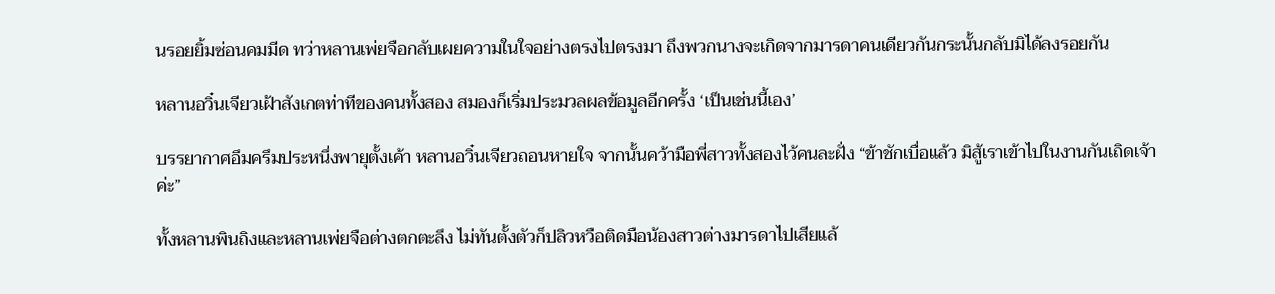นรอยยิ้มซ่อนคมมีด ทว่าหลานเพ่ยจือกลับเผยความในใจอย่างตรงไปตรงมา ถึงพวกนางจะเกิดจากมารดาคนเดียวกันกระนั้นกลับมิได้ลงรอยกัน

หลานอวิ๋นเจียวเฝ้าสังเกตท่าทีของคนทั้งสอง สมองก็เริ่มประมวลผลข้อมูลอีกครั้ง ‘เป็นเช่นนี้เอง’

บรรยากาศอึมครึมประหนึ่งพายุตั้งเค้า หลานอวิ๋นเจียวถอนหายใจ จากนั้นคว้ามือพี่สาวทั้งสองไว้คนละฝั่ง “ข้าชักเบื่อแล้ว มิสู้เราเข้าไปในงานกันเถิดเจ้าค่ะ”

ทั้งหลานพินถิงและหลานเพ่ยจือต่างตกตะลึง ไม่ทันตั้งตัวก็ปลิวหวือติดมือน้องสาวต่างมารดาไปเสียแล้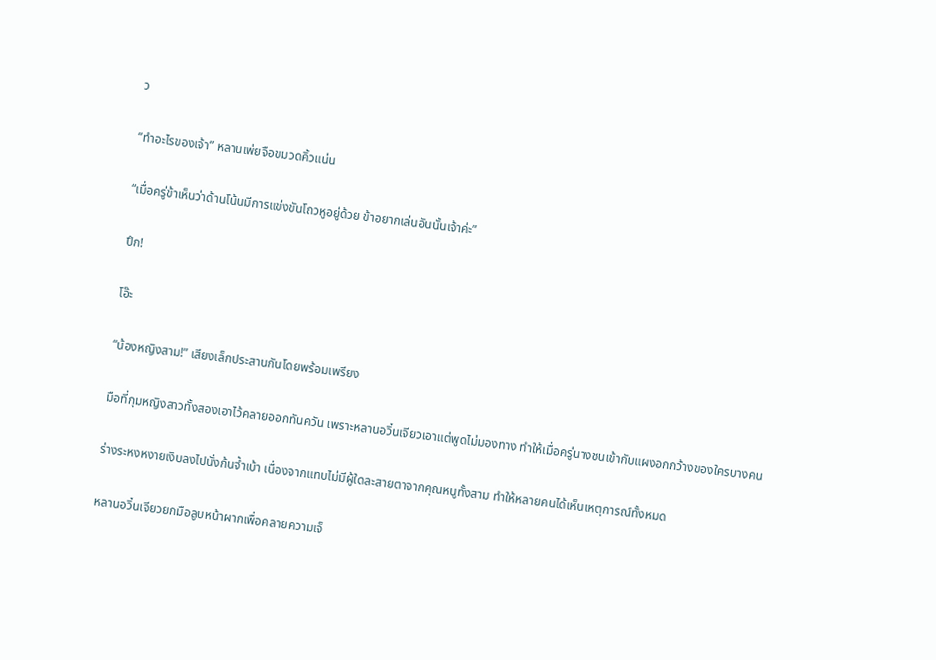ว

“ทำอะไรของเจ้า” หลานเพ่ยจือขมวดคิ้วแน่น

“เมื่อครู่ข้าเห็นว่าด้านโน้นมีการแข่งขันโถวหูอยู่ด้วย ข้าอยากเล่นอันนั้นเจ้าค่ะ”

ปึก!

โอ๊ะ

“น้องหญิงสาม!” เสียงเล็กประสานกันโดยพร้อมเพรียง

มือที่กุมหญิงสาวทั้งสองเอาไว้คลายออกทันควัน เพราะหลานอวิ๋นเจียวเอาแต่พูดไม่มองทาง ทำให้เมื่อครู่นางชนเข้ากับแผงอกกว้างของใครบางคน

ร่างระหงหงายเงิบลงไปนั่งก้นจ้ำเบ้า เนื่องจากแทบไม่มีผู้ใดละสายตาจากคุณหนูทั้งสาม ทำให้หลายคนได้เห็นเหตุการณ์ทั้งหมด

หลานอวิ๋นเจียวยกมือลูบหน้าผากเพื่อคลายความเจ็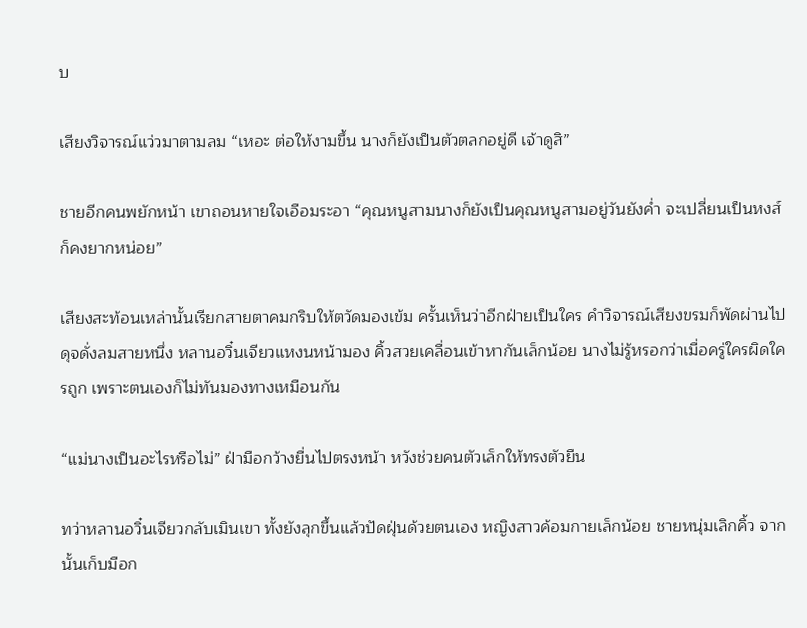บ

เสียงวิจารณ์แว่วมาตามลม “เหอะ ต่อให้งามขึ้น นางก็ยังเป็นตัวตลกอยู่ดี เจ้าดูสิ”

ชายอีกคนพยักหน้า เขาถอนหายใจเอือมระอา “คุณหนูสามนางก็ยังเป็นคุณหนูสามอยู่วันยังค่ำ จะเปลี่ยนเป็นหงส์ก็คงยากหน่อย”

เสียงสะท้อนเหล่านั้นเรียกสายตาคมกริบให้ตวัดมองเข้ม ครั้นเห็นว่าอีกฝ่ายเป็นใคร คำวิจารณ์เสียงขรมก็พัดผ่านไปดุจดั่งลมสายหนึ่ง หลานอวิ๋นเจียวแหงนหน้ามอง คิ้วสวยเคลื่อนเข้าหากันเล็กน้อย นางไม่รู้หรอกว่าเมื่อครู่ใครผิดใครถูก เพราะตนเองก็ไม่ทันมองทางเหมือนกัน

“แม่นางเป็นอะไรหรือไม่” ฝ่ามือกว้างยื่นไปตรงหน้า หวังช่วยคนตัวเล็กให้ทรงตัวยืน

ทว่าหลานอวิ๋นเจียวกลับเมินเขา ทั้งยังลุกขึ้นแล้วปัดฝุ่นด้วยตนเอง หญิงสาวค้อมกายเล็กน้อย ชายหนุ่มเลิกคิ้ว จากนั้นเก็บมือก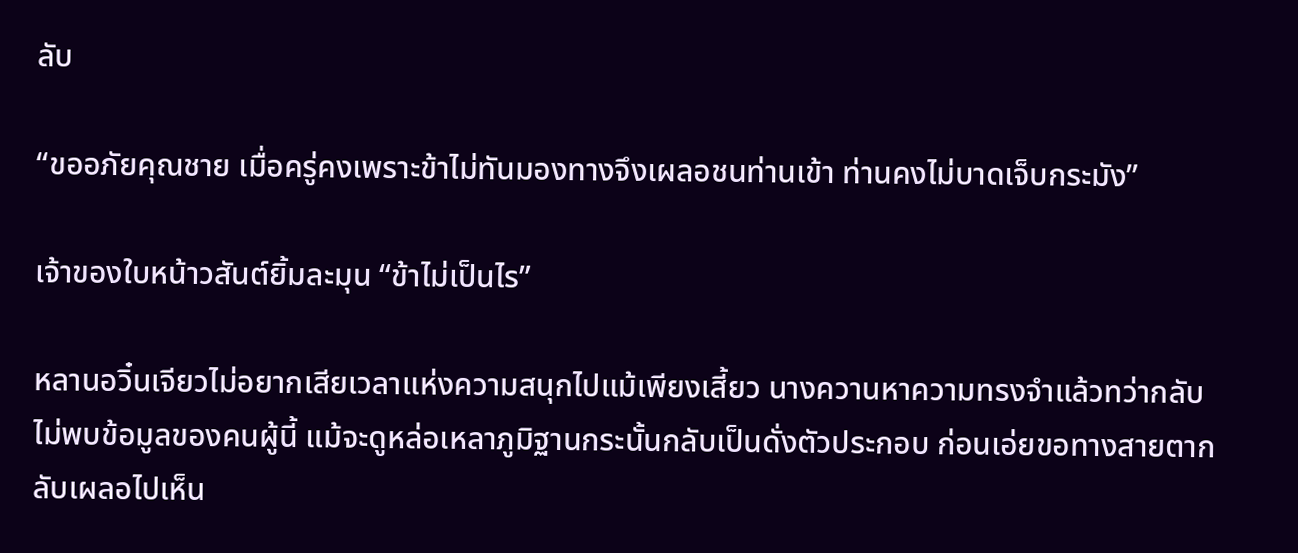ลับ

“ขออภัยคุณชาย เมื่อครู่คงเพราะข้าไม่ทันมองทางจึงเผลอชนท่านเข้า ท่านคงไม่บาดเจ็บกระมัง”

เจ้าของใบหน้าวสันต์ยิ้มละมุน “ข้าไม่เป็นไร”

หลานอวิ๋นเจียวไม่อยากเสียเวลาแห่งความสนุกไปแม้เพียงเสี้ยว นางควานหาความทรงจำแล้วทว่ากลับไม่พบข้อมูลของคนผู้นี้ แม้จะดูหล่อเหลาภูมิฐานกระนั้นกลับเป็นดั่งตัวประกอบ ก่อนเอ่ยขอทางสายตากลับเผลอไปเห็น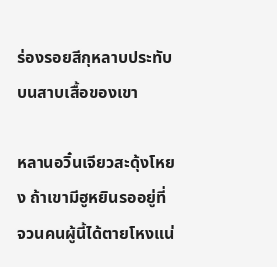ร่องรอยสีกุหลาบประทับบนสาบเสื้อของเขา

หลานอวิ๋นเจียวสะดุ้งโหยง ถ้าเขามีฮูหยินรออยู่ที่จวนคนผู้นี้ได้ตายโหงแน่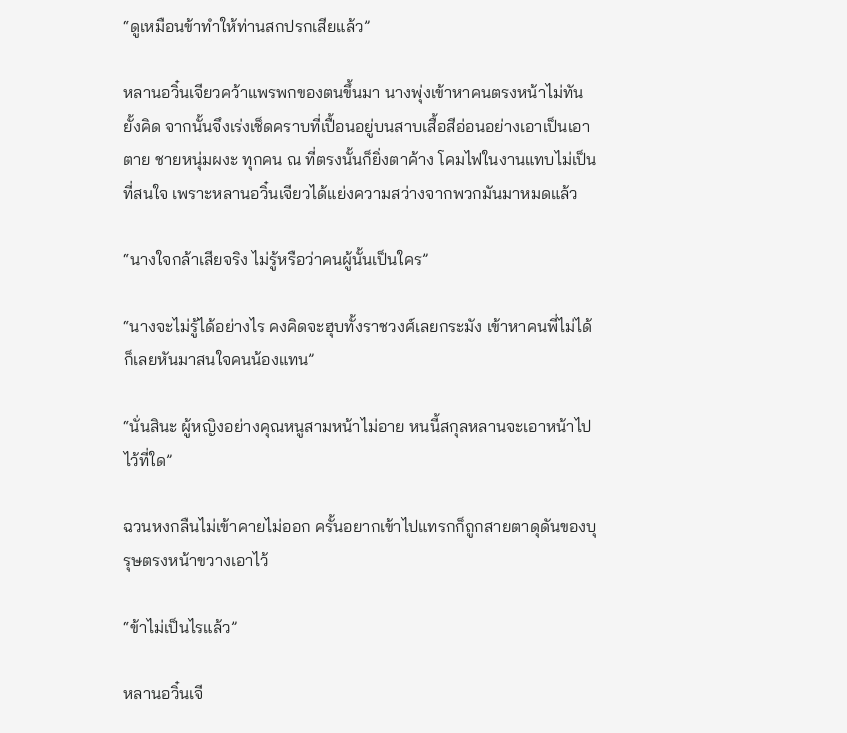“ดูเหมือนข้าทำให้ท่านสกปรกเสียแล้ว”

หลานอวิ๋นเจียวคว้าแพรพกของตนขึ้นมา นางพุ่งเข้าหาคนตรงหน้าไม่ทันยั้งคิด จากนั้นจึงเร่งเช็ดคราบที่เปื้อนอยู่บนสาบเสื้อสีอ่อนอย่างเอาเป็นเอาตาย ชายหนุ่มผงะ ทุกคน ณ ที่ตรงนั้นก็ยิ่งตาค้าง โคมไฟในงานแทบไม่เป็นที่สนใจ เพราะหลานอวิ๋นเจียวได้แย่งความสว่างจากพวกมันมาหมดแล้ว

“นางใจกล้าเสียจริง ไม่รู้หรือว่าคนผู้นั้นเป็นใคร”

“นางจะไม่รู้ได้อย่างไร คงคิดจะฮุบทั้งราชวงศ์เลยกระมัง เข้าหาคนพี่ไม่ได้ก็เลยหันมาสนใจคนน้องแทน”

“นั่นสินะ ผู้หญิงอย่างคุณหนูสามหน้าไม่อาย หนนี้สกุลหลานจะเอาหน้าไปไว้ที่ใด”

ฉวนหงกลืนไม่เข้าคายไม่ออก ครั้นอยากเข้าไปแทรกก็ถูกสายตาดุดันของบุรุษตรงหน้าขวางเอาไว้

“ข้าไม่เป็นไรแล้ว”

หลานอวิ๋นเจี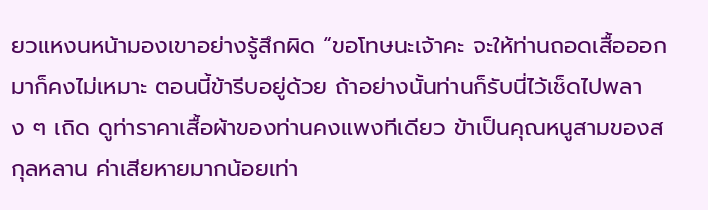ยวแหงนหน้ามองเขาอย่างรู้สึกผิด “ขอโทษนะเจ้าคะ จะให้ท่านถอดเสื้อออกมาก็คงไม่เหมาะ ตอนนี้ข้ารีบอยู่ด้วย ถ้าอย่างนั้นท่านก็รับนี่ไว้เช็ดไปพลาง ๆ เถิด ดูท่าราคาเสื้อผ้าของท่านคงแพงทีเดียว ข้าเป็นคุณหนูสามของสกุลหลาน ค่าเสียหายมากน้อยเท่า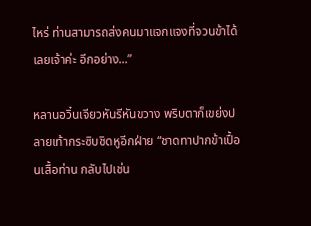ไหร่ ท่านสามารถส่งคนมาแจกแจงที่จวนข้าได้เลยเจ้าค่ะ อีกอย่าง...”

หลานอวิ๋นเจียวหันรีหันขวาง พริบตาก็เขย่งปลายเท้ากระซิบชิดหูอีกฝ่าย “ชาดทาปากข้าเปื้อนเสื้อท่าน กลับไปเช่น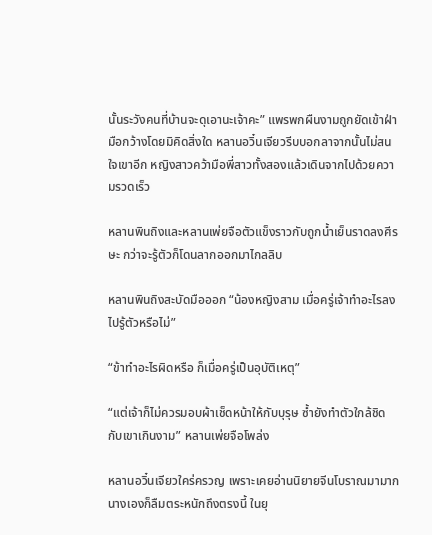นั้นระวังคนที่บ้านจะดุเอานะเจ้าคะ” แพรพกผืนงามถูกยัดเข้าฝ่ามือกว้างโดยมิคิดสิ่งใด หลานอวิ๋นเจียวรีบบอกลาจากนั้นไม่สนใจเขาอีก หญิงสาวคว้ามือพี่สาวทั้งสองแล้วเดินจากไปด้วยความรวดเร็ว

หลานพินถิงและหลานเพ่ยจือตัวแข็งราวกับถูกน้ำเย็นราดลงศีรษะ กว่าจะรู้ตัวก็โดนลากออกมาไกลลิบ

หลานพินถิงสะบัดมือออก “น้องหญิงสาม เมื่อครู่เจ้าทำอะไรลงไปรู้ตัวหรือไม่”

“ข้าทำอะไรผิดหรือ ก็เมื่อครู่เป็นอุบัติเหตุ”

“แต่เจ้าก็ไม่ควรมอบผ้าเช็ดหน้าให้กับบุรุษ ซ้ำยังทำตัวใกล้ชิดกับเขาเกินงาม” หลานเพ่ยจือโพล่ง

หลานอวิ๋นเจียวใคร่ครวญ เพราะเคยอ่านนิยายจีนโบราณมามาก นางเองก็ลืมตระหนักถึงตรงนี้ ในยุ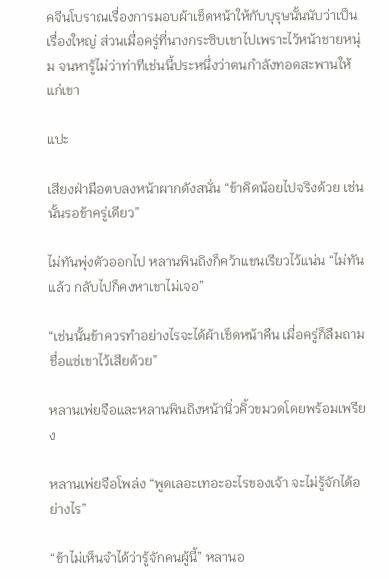คจีนโบราณเรื่องการมอบผ้าเช็ดหน้าให้กับบุรุษนั้นนับว่าเป็นเรื่องใหญ่ ส่วนเมื่อครู่ที่นางกระซิบเขาไปเพราะไว้หน้าชายหนุ่ม จนหารู้ไม่ว่าท่าทีเช่นนี้ประหนึ่งว่าตนกำลังทอดสะพานให้แก่เขา

แปะ

เสียงฝ่ามือตบลงหน้าผากดังสนั่น “ข้าคิดน้อยไปจริงด้วย เช่นนั้นรอข้าครู่เดียว”

ไม่ทันพุ่งตัวออกไป หลานพินถิงก็คว้าแขนเรียวไว้แน่น “ไม่ทันแล้ว กลับไปก็คงหาเขาไม่เจอ”

“เช่นนั้นข้าควรทำอย่างไรจะได้ผ้าเช็ดหน้าคืน เมื่อครู่ก็ลืมถามชื่อแซ่เขาไว้เสียด้วย”

หลานเพ่ยจือและหลานพินถิงหน้านิ่วคิ้วขมวดโดยพร้อมเพรียง

หลานเพ่ยจือโพล่ง “พูดเลอะเทอะอะไรของเจ้า จะไม่รู้จักได้อย่างไร”

“ข้าไม่เห็นจำได้ว่ารู้จักคนผู้นี้” หลานอ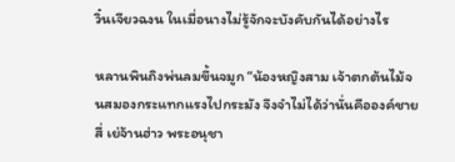วิ๋นเจียวฉงน ในเมื่อนางไม่รู้จักจะบังคับกันได้อย่างไร

หลานพินถิงพ่นลมขึ้นจมูก “น้องหญิงสาม เจ้าตกต้นไม้จนสมองกระแทกแรงไปกระมัง จึงจำไม่ได้ว่านั่นคือองค์ชายสี่ เย่จ้านฮ่าว พระอนุชา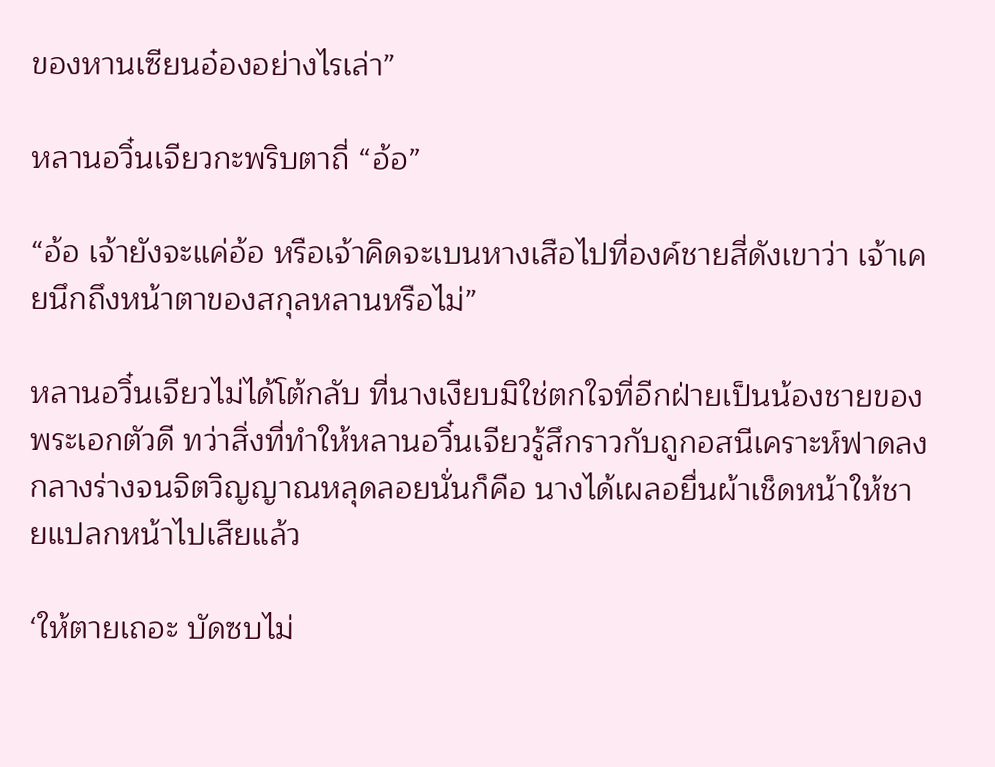ของหานเซียนอ๋องอย่างไรเล่า”

หลานอวิ๋นเจียวกะพริบตาถี่ “อ้อ”

“อ้อ เจ้ายังจะแค่อ้อ หรือเจ้าคิดจะเบนหางเสือไปที่องค์ชายสี่ดังเขาว่า เจ้าเคยนึกถึงหน้าตาของสกุลหลานหรือไม่”

หลานอวิ๋นเจียวไม่ได้โต้กลับ ที่นางเงียบมิใช่ตกใจที่อีกฝ่ายเป็นน้องชายของพระเอกตัวดี ทว่าสิ่งที่ทำให้หลานอวิ๋นเจียวรู้สึกราวกับถูกอสนีเคราะห์ฟาดลงกลางร่างจนจิตวิญญาณหลุดลอยนั่นก็คือ นางได้เผลอยื่นผ้าเช็ดหน้าให้ชายแปลกหน้าไปเสียแล้ว

‘ให้ตายเถอะ บัดซบไม่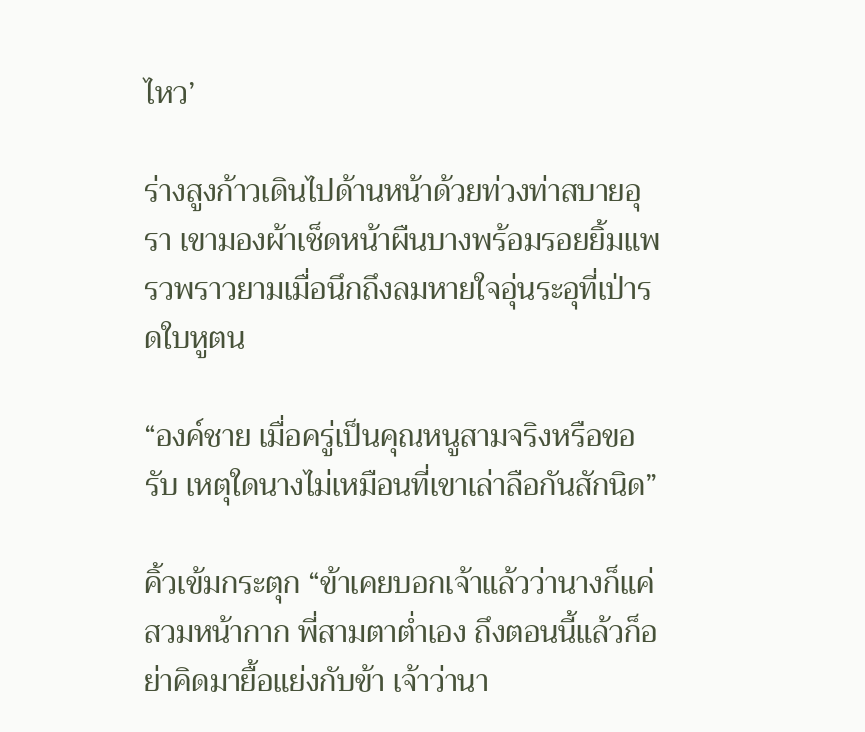ไหว’

ร่างสูงก้าวเดินไปด้านหน้าด้วยท่วงท่าสบายอุรา เขามองผ้าเช็ดหน้าผืนบางพร้อมรอยยิ้มแพรวพราวยามเมื่อนึกถึงลมหายใจอุ่นระอุที่เป่ารดใบหูตน

“องค์ชาย เมื่อครู่เป็นคุณหนูสามจริงหรือขอรับ เหตุใดนางไม่เหมือนที่เขาเล่าลือกันสักนิด”

คิ้วเข้มกระตุก “ข้าเคยบอกเจ้าแล้วว่านางก็แค่สวมหน้ากาก พี่สามตาต่ำเอง ถึงตอนนี้แล้วก็อย่าคิดมายื้อแย่งกับข้า เจ้าว่านา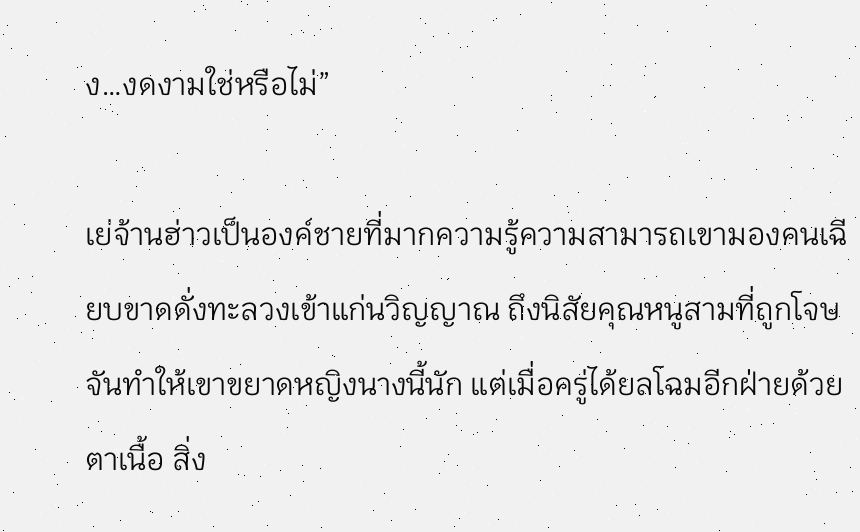ง…งดงามใช่หรือไม่”

เย่จ้านฮ่าวเป็นองค์ชายที่มากความรู้ความสามารถเขามองคนเฉียบขาดดั่งทะลวงเข้าแก่นวิญญาณ ถึงนิสัยคุณหนูสามที่ถูกโจษจันทำให้เขาขยาดหญิงนางนี้นัก แต่เมื่อครู่ได้ยลโฉมอีกฝ่ายด้วยตาเนื้อ สิ่ง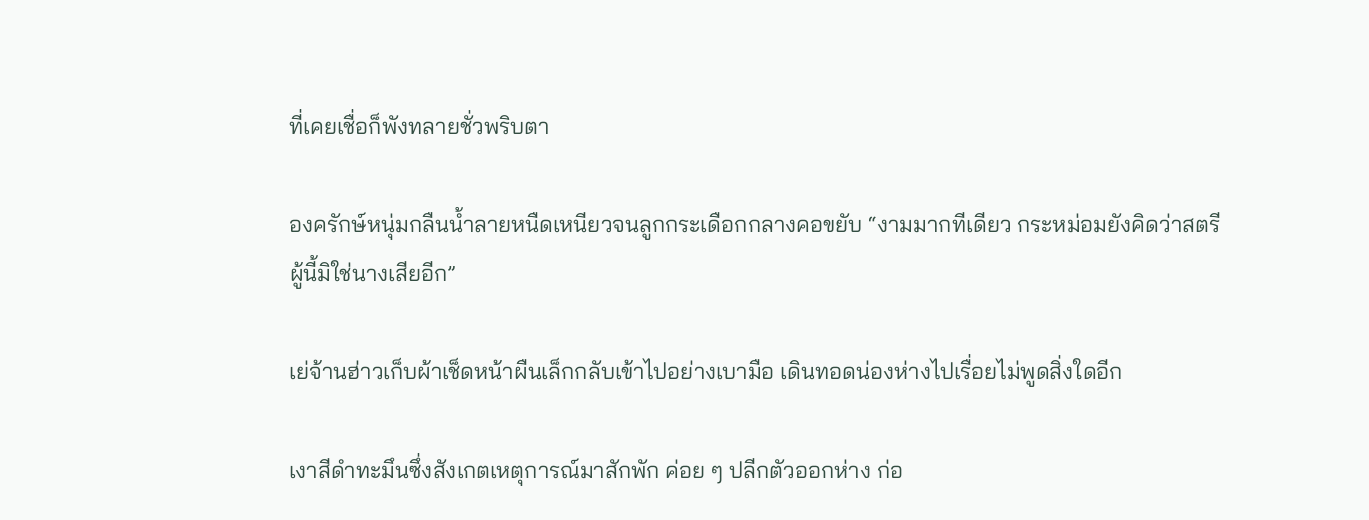ที่เคยเชื่อก็พังทลายชั่วพริบตา

องครักษ์หนุ่มกลืนน้ำลายหนืดเหนียวจนลูกกระเดือกกลางคอขยับ “งามมากทีเดียว กระหม่อมยังคิดว่าสตรีผู้นี้มิใช่นางเสียอีก”

เย่จ้านฮ่าวเก็บผ้าเช็ดหน้าผืนเล็กกลับเข้าไปอย่างเบามือ เดินทอดน่องห่างไปเรื่อยไม่พูดสิ่งใดอีก

เงาสีดำทะมึนซึ่งสังเกตเหตุการณ์มาสักพัก ค่อย ๆ ปลีกตัวออกห่าง ก่อ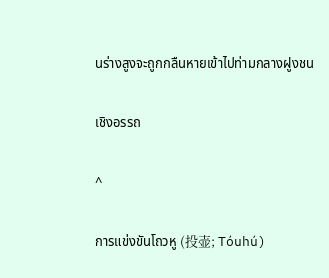นร่างสูงจะถูกกลืนหายเข้าไปท่ามกลางฝูงชน

เชิงอรรถ

^

การแข่งขันโถวหู (投壶; Tóuhú)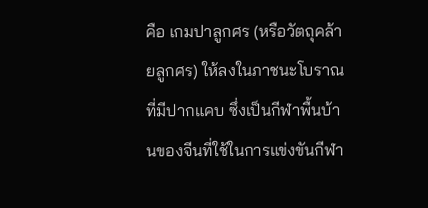คือ เกมปาลูกศร (หรือวัตถุคล้ายลูกศร) ให้ลงในภาชนะโบราณที่มีปากแคบ ซึ่งเป็นกีฬาพื้นบ้านของจีนที่ใช้ในการแข่งขันกีฬา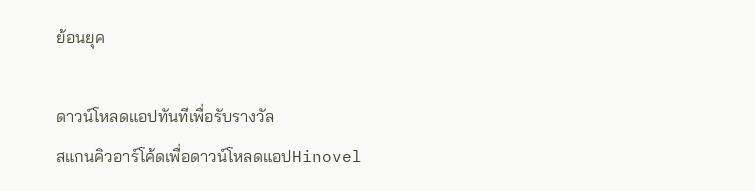ย้อนยุค

ดาวน์โหลดแอปทันทีเพื่อรับรางวัล
สแกนคิวอาร์โค้ดเพื่อดาวน์โหลดแอปHinovel